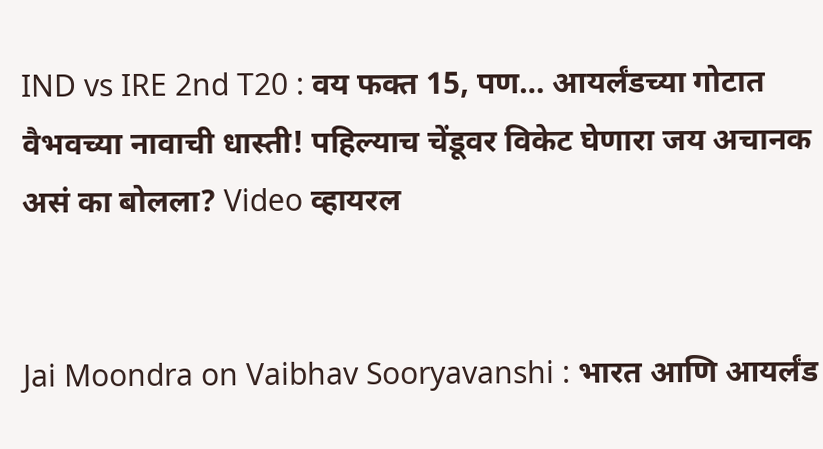IND vs IRE 2nd T20 : वय फक्त 15, पण… आयर्लंडच्या गोटात वैभवच्या नावाची धास्ती! पहिल्याच चेंडूवर विकेट घेणारा जय अचानक असं का बोलला? Video व्हायरल


Jai Moondra on Vaibhav Sooryavanshi : भारत आणि आयर्लंड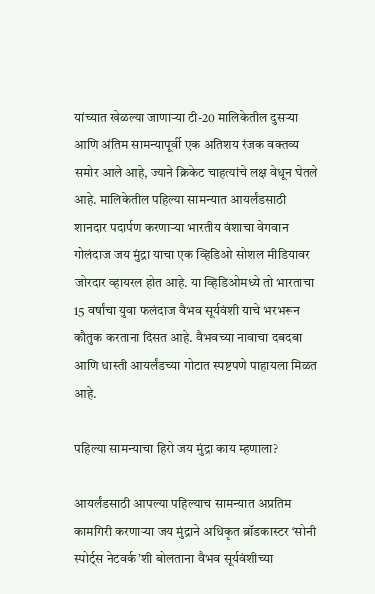यांच्यात खेळल्या जाणाऱ्या टी-20 मालिकेतील दुसऱ्या आणि अंतिम सामन्यापूर्वी एक अतिशय रंजक वक्तव्य समोर आले आहे, ज्याने क्रिकेट चाहत्यांचे लक्ष वेधून घेतले आहे. मालिकेतील पहिल्या सामन्यात आयर्लंडसाठी शानदार पदार्पण करणाऱ्या भारतीय वंशाचा वेगवान गोलंदाज जय मुंद्रा याचा एक व्हिडिओ सोशल मीडियावर जोरदार व्हायरल होत आहे. या व्हिडिओमध्ये तो भारताचा 15 वर्षांचा युवा फलंदाज वैभव सूर्यवंशी याचे भरभरून कौतुक करताना दिसत आहे. वैभवच्या नावाचा दबदबा आणि धास्ती आयर्लंडच्या गोटात स्पष्टपणे पाहायला मिळत आहे.

पहिल्या सामन्याचा हिरो जय मुंद्रा काय म्हणाला?

आयर्लंडसाठी आपल्या पहिल्याच सामन्यात अप्रतिम कामगिरी करणाऱ्या जय मुंद्राने अधिकृत ब्रॉडकास्टर ‘सोनी स्पोर्ट्स नेटवर्क’शी बोलताना वैभव सूर्यवंशीच्या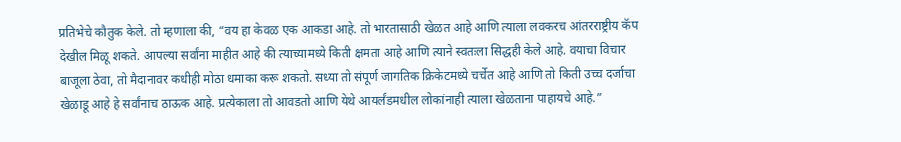प्रतिभेचे कौतुक केले. तो म्हणाला की, “वय हा केवळ एक आकडा आहे. तो भारतासाठी खेळत आहे आणि त्याला लवकरच आंतरराष्ट्रीय कॅप देखील मिळू शकते. आपल्या सर्वांना माहीत आहे की त्याच्यामध्ये किती क्षमता आहे आणि त्याने स्वतःला सिद्धही केले आहे. वयाचा विचार बाजूला ठेवा, तो मैदानावर कधीही मोठा धमाका करू शकतो. सध्या तो संपूर्ण जागतिक क्रिकेटमध्ये चर्चेत आहे आणि तो किती उच्च दर्जाचा खेळाडू आहे हे सर्वांनाच ठाऊक आहे. प्रत्येकाला तो आवडतो आणि येथे आयर्लंडमधील लोकांनाही त्याला खेळताना पाहायचे आहे.”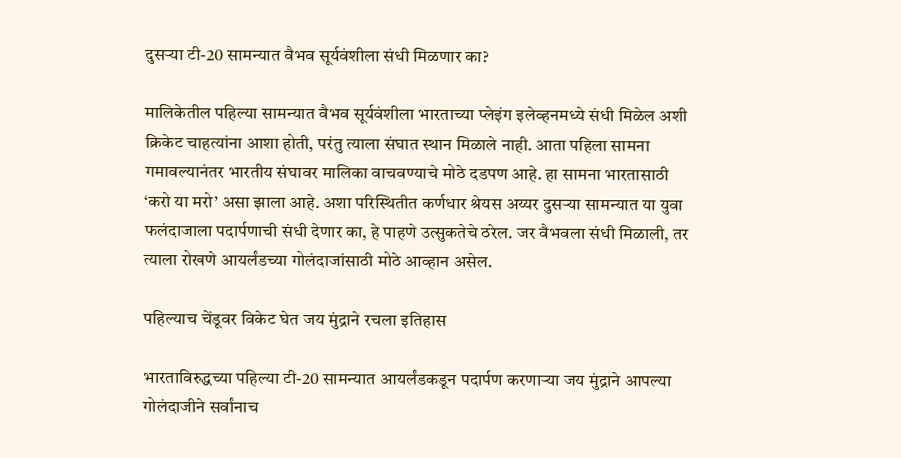दुसऱ्या टी-20 सामन्यात वैभव सूर्यवंशीला संधी मिळणार का?

मालिकेतील पहिल्या सामन्यात वैभव सूर्यवंशीला भारताच्या प्लेइंग इलेव्हनमध्ये संधी मिळेल अशी क्रिकेट चाहत्यांना आशा होती, परंतु त्याला संघात स्थान मिळाले नाही. आता पहिला सामना गमावल्यानंतर भारतीय संघावर मालिका वाचवण्याचे मोठे दडपण आहे. हा सामना भारतासाठी ‘करो या मरो’ असा झाला आहे. अशा परिस्थितीत कर्णधार श्रेयस अय्यर दुसऱ्या सामन्यात या युवा फलंदाजाला पदार्पणाची संधी देणार का, हे पाहणे उत्सुकतेचे ठरेल. जर वैभवला संधी मिळाली, तर त्याला रोखणे आयर्लंडच्या गोलंदाजांसाठी मोठे आव्हान असेल.

पहिल्याच चेंडूवर विकेट घेत जय मुंद्राने रचला इतिहास

भारताविरुद्धच्या पहिल्या टी-20 सामन्यात आयर्लंडकडून पदार्पण करणाऱ्या जय मुंद्राने आपल्या गोलंदाजीने सर्वांनाच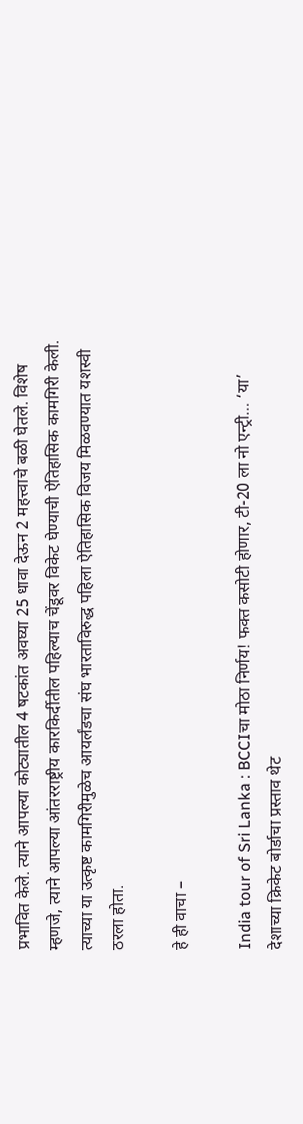प्रभावित केले. त्याने आपल्या कोट्यातील 4 षटकांत अवघ्या 25 धावा देऊन 2 महत्त्वाचे बळी घेतले. विशेष म्हणजे, त्याने आपल्या आंतरराष्ट्रीय कारकिर्दीतील पहिल्याच चेंडूवर विकेट घेण्याची ऐतिहासिक कामगिरी केली. त्याच्या या उत्कृष्ट कामगिरीमुळेच आयर्लंडचा संघ भारताविरुद्ध पहिला ऐतिहासिक विजय मिळवण्यात यशस्वी ठरला होता.

हे ही वाचा –

India tour of Sri Lanka : BCCIचा मोठा निर्णय! फक्त कसोटी होणार, टी-20 ला नो एन्ट्री… ‘या’ देशाच्या क्रिकेट बोर्डाचा प्रस्ताव थेट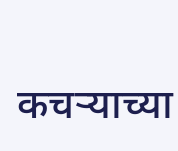कचऱ्याच्या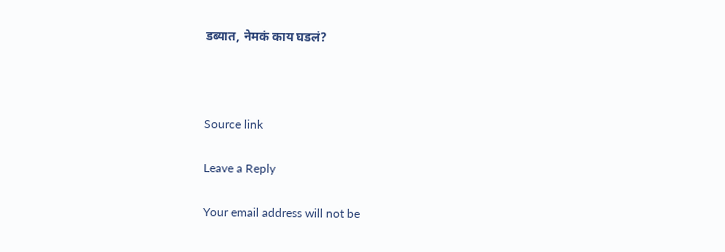डब्यात, नेमकं काय घडलं?



Source link

Leave a Reply

Your email address will not be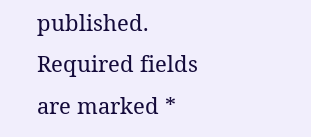published. Required fields are marked *